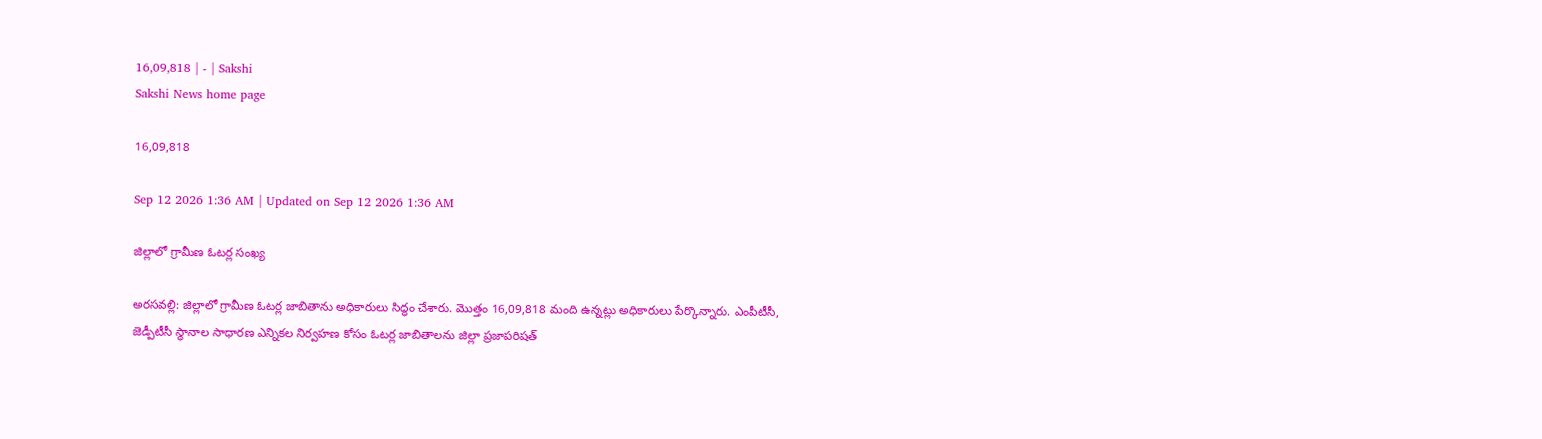16,09,818 | - | Sakshi
Sakshi News home page

16,09,818

Sep 12 2026 1:36 AM | Updated on Sep 12 2026 1:36 AM

జిల్లాలో గ్రామీణ ఓటర్ల సంఖ్య

అరసవల్లి: జిల్లాలో గ్రామీణ ఓటర్ల జాబితాను అధికారులు సిద్ధం చేశారు. మొత్తం 16,09,818 మంది ఉన్నట్లు అధికారులు పేర్కొన్నారు. ఎంపీటీసీ, జెడ్పీటీసీ స్థానాల సాధారణ ఎన్నికల నిర్వహణ కోసం ఓటర్ల జాబితాలను జిల్లా ప్రజాపరిషత్‌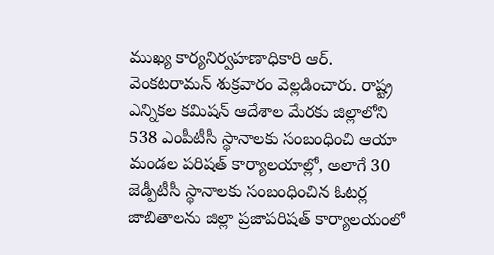ముఖ్య కార్యనిర్వహణాధికారి ఆర్‌. వెంకటరామన్‌ శుక్రవారం వెల్లడించారు. రాష్ట్ర ఎన్నికల కమిషన్‌ ఆదేశాల మేరకు జిల్లాలోని 538 ఎంపీటీసీ స్థానాలకు సంబంధించి ఆయా మండల పరిషత్‌ కార్యాలయాల్లో, అలాగే 30 జెడ్పీటీసీ స్థానాలకు సంబంధించిన ఓటర్ల జాబితాలను జిల్లా ప్రజాపరిషత్‌ కార్యాలయంలో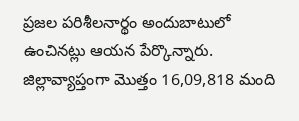ప్రజల పరిశీలనార్థం అందుబాటులో ఉంచినట్లు ఆయన పేర్కొన్నారు. జిల్లావ్యాప్తంగా మొత్తం 16,09,818 మంది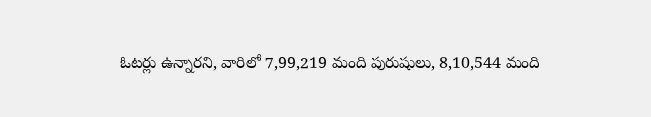ఓటర్లు ఉన్నారని, వారిలో 7,99,219 మంది పురుషులు, 8,10,544 మంది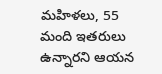మహిళలు, 55 మంది ఇతరులు ఉన్నారని ఆయన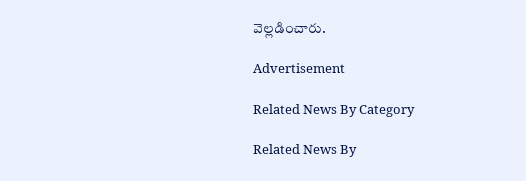వెల్లడించారు.

Advertisement

Related News By Category

Related News By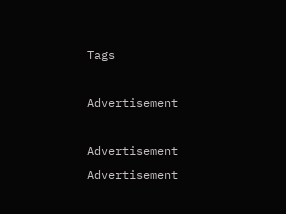Tags

Advertisement

Advertisement
Advertisement